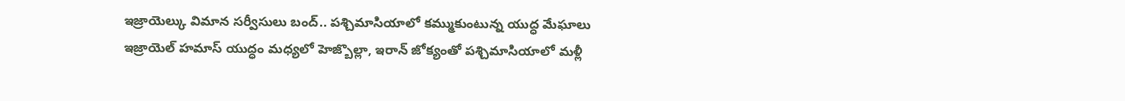ఇజ్రాయెల్కు విమాన సర్వీసులు బంద్.. పశ్చిమాసియాలో కమ్ముకుంటున్న యుద్ధ మేఘాలు
ఇజ్రాయెల్ హమాస్ యుద్ధం మధ్యలో హెజ్బొల్లా, ఇరాన్ జోక్యంతో పశ్చిమాసియాలో మళ్లీ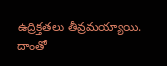ఉద్రిక్తతలు తీవ్రమయ్యాయి. దాంతో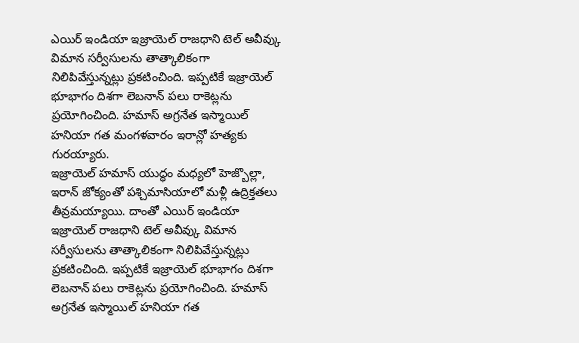ఎయిర్ ఇండియా ఇజ్రాయెల్ రాజధాని టెల్ అవీవ్కు విమాన సర్వీసులను తాత్కాలికంగా నిలిపివేస్తున్నట్లు ప్రకటించింది. ఇప్పటికే ఇజ్రాయెల్ భూభాగం దిశగా లెబనాన్ పలు రాకెట్లను ప్రయోగించింది. హమాస్ అగ్రనేత ఇస్మాయిల్ హనియా గత మంగళవారం ఇరాన్లో హత్యకు గురయ్యారు.
ఇజ్రాయెల్ హమాస్ యుద్ధం మధ్యలో హెజ్బొల్లా, ఇరాన్ జోక్యంతో పశ్చిమాసియాలో మళ్లీ ఉద్రిక్తతలు తీవ్రమయ్యాయి. దాంతో ఎయిర్ ఇండియా ఇజ్రాయెల్ రాజధాని టెల్ అవీవ్కు విమాన సర్వీసులను తాత్కాలికంగా నిలిపివేస్తున్నట్లు ప్రకటించింది. ఇప్పటికే ఇజ్రాయెల్ భూభాగం దిశగా లెబనాన్ పలు రాకెట్లను ప్రయోగించింది. హమాస్ అగ్రనేత ఇస్మాయిల్ హనియా గత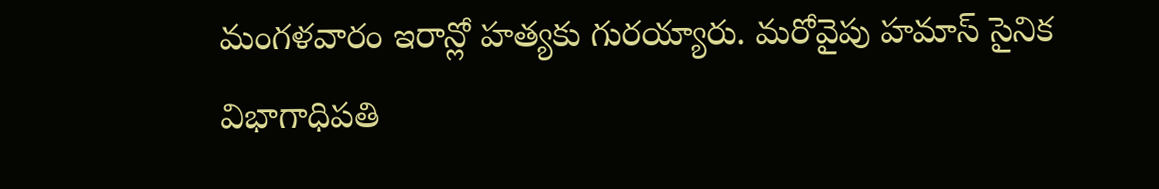మంగళవారం ఇరాన్లో హత్యకు గురయ్యారు. మరోవైపు హమాస్ సైనిక విభాగాధిపతి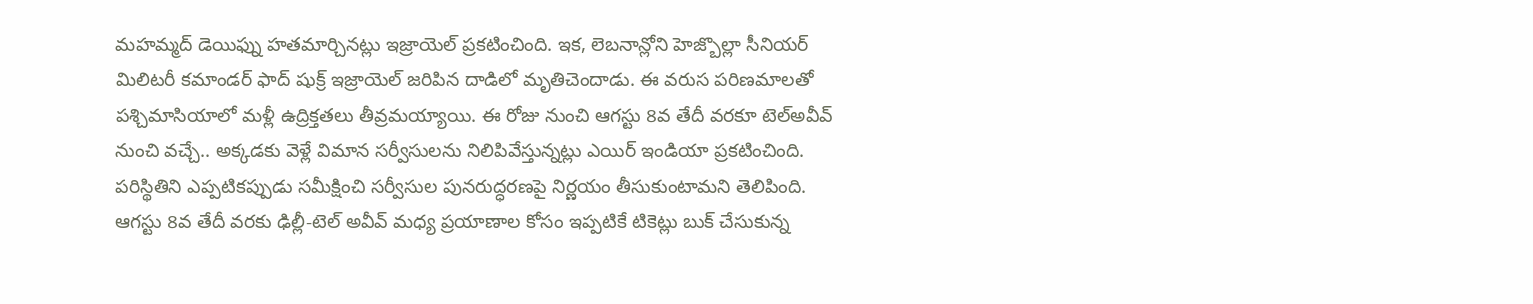మహమ్మద్ డెయిఫ్ను హతమార్చినట్లు ఇజ్రాయెల్ ప్రకటించింది. ఇక, లెబనాన్లోని హెజ్బొల్లా సీనియర్ మిలిటరీ కమాండర్ ఫాద్ షుక్ర్ ఇజ్రాయెల్ జరిపిన దాడిలో మృతిచెందాడు. ఈ వరుస పరిణమాలతో పశ్చిమాసియాలో మళ్లీ ఉద్రిక్తతలు తీవ్రమయ్యాయి. ఈ రోజు నుంచి ఆగస్టు 8వ తేదీ వరకూ టెల్అవీవ్ నుంచి వచ్చే.. అక్కడకు వెళ్లే విమాన సర్వీసులను నిలిపివేస్తున్నట్లు ఎయిర్ ఇండియా ప్రకటించింది. పరిస్థితిని ఎప్పటికప్పుడు సమీక్షించి సర్వీసుల పునరుద్ధరణపై నిర్ణయం తీసుకుంటామని తెలిపింది. ఆగస్టు 8వ తేదీ వరకు ఢిల్లీ-టెల్ అవీవ్ మధ్య ప్రయాణాల కోసం ఇప్పటికే టికెట్లు బుక్ చేసుకున్న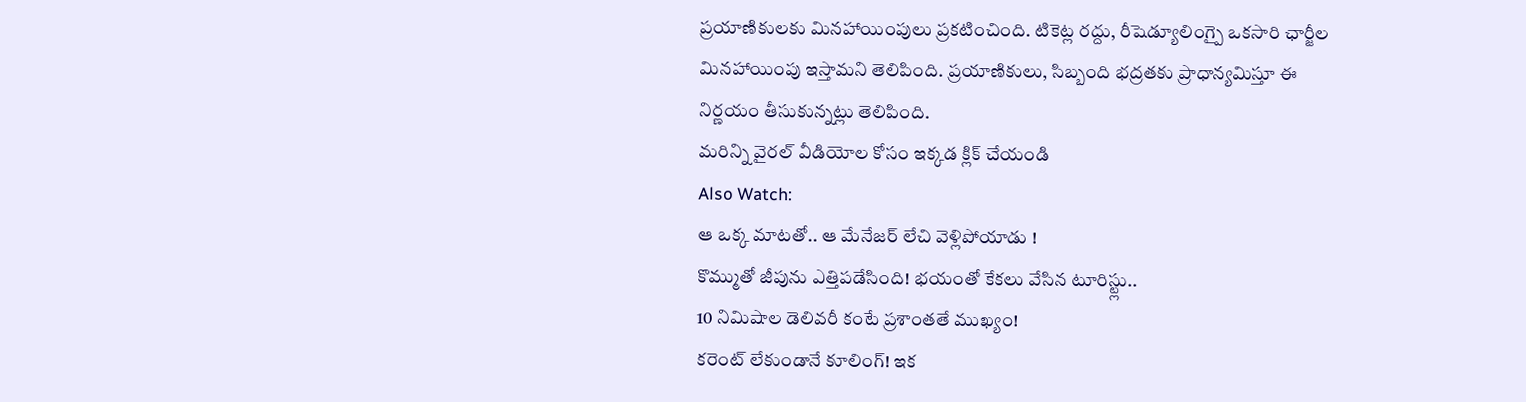ప్రయాణికులకు మినహాయింపులు ప్రకటించింది. టికెట్ల రద్దు, రీషెడ్యూలింగ్పై ఒకసారి ఛార్జీల మినహాయింపు ఇస్తామని తెలిపింది. ప్రయాణికులు, సిబ్బంది భద్రతకు ప్రాధాన్యమిస్తూ ఈ నిర్ణయం తీసుకున్నట్లు తెలిపింది.
మరిన్ని వైరల్ వీడియోల కోసం ఇక్కడ క్లిక్ చేయండి
Also Watch:
ఆ ఒక్క మాటతో.. ఆ మేనేజర్ లేచి వెళ్లిపోయాడు !
కొమ్ముతో జీపును ఎత్తిపడేసింది! భయంతో కేకలు వేసిన టూరిస్ట్లు..
10 నిమిషాల డెలివరీ కంటే ప్రశాంతతే ముఖ్యం!
కరెంట్ లేకుండానే కూలింగ్! ఇక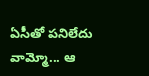ఏసీతో పనిలేదు
వామ్మో... ఆ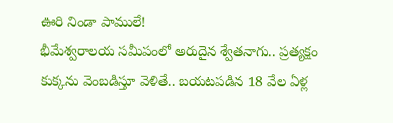ఊరి నిండా పాములే!
భీమేశ్వరాలయ సమీపంలో అరుదైన శ్వేతనాగు.. ప్రత్యక్షం
కుక్కను వెంబడిస్తూ వెళితే.. బయటపడిన 18 వేల ఏళ్ల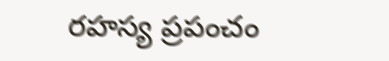రహస్య ప్రపంచం